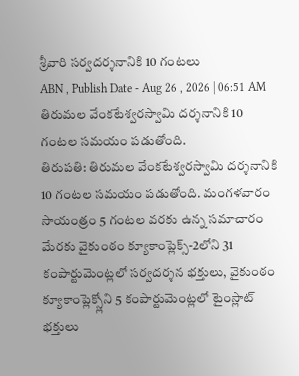శ్రీవారి సర్వదర్శనానికి 10 గంటలు
ABN , Publish Date - Aug 26 , 2026 | 06:51 AM
తిరుమల వేంకటేశ్వరస్వామి దర్శనానికి 10 గంటల సమయం పడుతోంది.
తిరుపతి: తిరుమల వేంకటేశ్వరస్వామి దర్శనానికి 10 గంటల సమయం పడుతోంది. మంగళవారం సాయంత్రం 5 గంటల వరకు ఉన్న సమాచారం మేరకు వైకుంఠం క్యూకాంప్లెక్స్-2లోని 31 కంపార్టుమెంట్లలో సర్వదర్శన భక్తులు, వైకుంఠం క్యూకాంప్లెక్స్లోని 5 కంపార్టుమెంట్లలో టైంస్లాట్ భక్తులు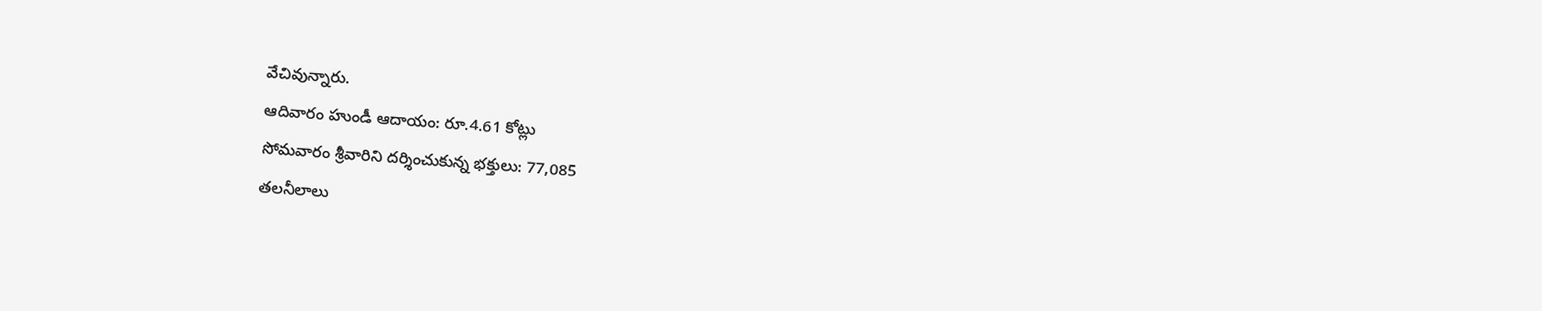వేచివున్నారు.
ఆదివారం హుండీ ఆదాయం: రూ.4.61 కోట్లు
సోమవారం శ్రీవారిని దర్శించుకున్న భక్తులు: 77,085
తలనీలాలు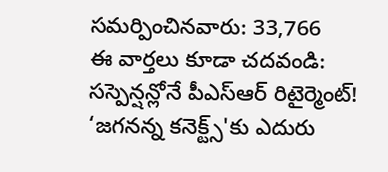సమర్పించినవారు: 33,766
ఈ వార్తలు కూడా చదవండి:
సస్పెన్షన్లోనే పీఎస్ఆర్ రిటైర్మెంట్!
‘జగనన్న కనెక్ట్స్'కు ఎదురు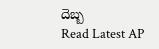దెబ్బ
Read Latest AP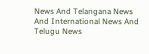News And Telangana News And International News And Telugu News